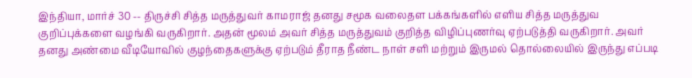இந்தியா, மார்ச் 30 -- திருச்சி சித்த மருத்துவர் காமராஜ் தனது சமூக வலைதள பக்கங்களில் எளிய சித்த மருத்துவ குறிப்புக்களை வழங்கி வருகிறார். அதன் மூலம் அவர் சித்த மருத்துவம் குறித்த விழிப்புணர்வு ஏற்படுத்தி வருகிறார். அவர் தனது அண்மை வீடியோவில் குழந்தைகளுக்கு ஏற்படும் தீராத நீண்ட நாள் சளி மற்றும் இருமல் தொல்லையில் இருந்து எப்படி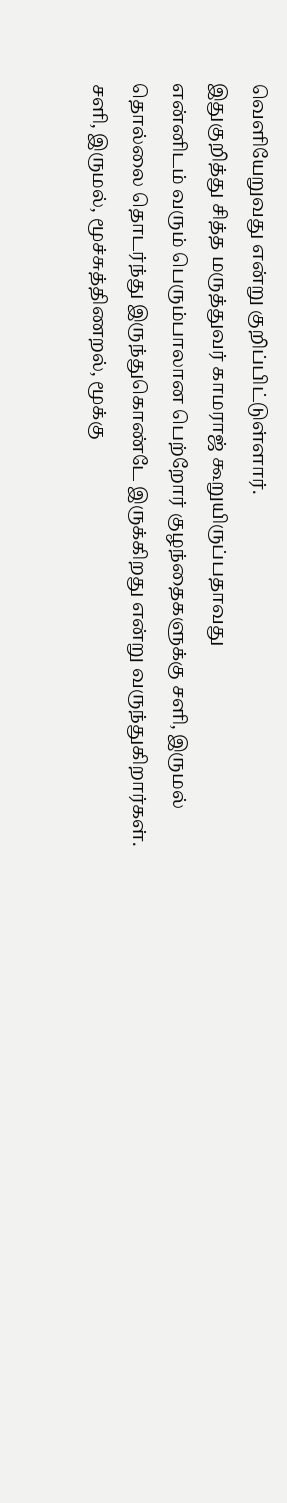வெளியேறுவது என்று குறிப்பிட்டுள்ளார்.
இதுகுறித்து சித்த மருத்துவர் காமராஜ் கூறுயிருப்பதாவது
என்னிடம் வரும் பெரும்பாலான பெற்றோர் குழந்தைகளுக்கு சளி, இருமல் தொல்லை தொடர்ந்து இருந்துகொண்டே இருக்கிறது என்று வருந்துகிறார்கள். சளி, இருமல், மூச்சுத்திணறல், மூக்கு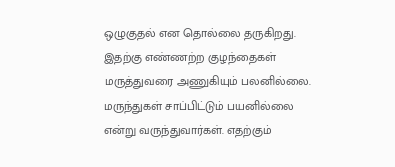ஒழுகுதல் என தொல்லை தருகிறது. இதற்கு எண்ணற்ற குழந்தைகள் மருத்துவரை அணுகியும் பலனில்லை. மருந்துகள் சாப்பிட்டும் பயனில்லை என்று வருந்துவார்கள். எதற்கும்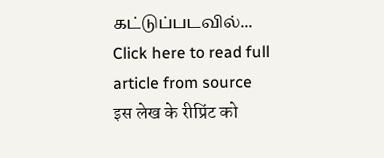கட்டுப்படவில்...
Click here to read full article from source
इस लेख के रीप्रिंट को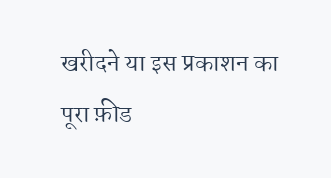खरीदने या इस प्रकाशन का पूरा फ़ीड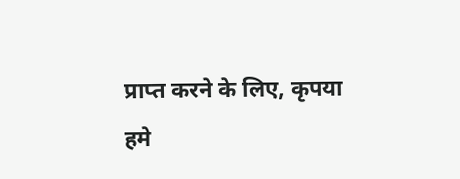प्राप्त करने के लिए, कृपया
हमे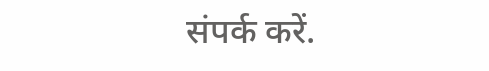संपर्क करें.